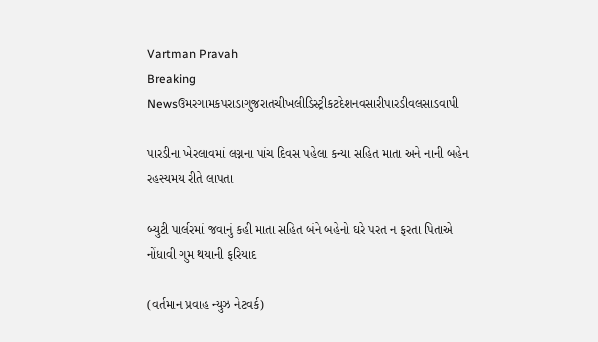Vartman Pravah
Breaking Newsઉમરગામકપરાડાગુજરાતચીખલીડિસ્ટ્રીકટદેશનવસારીપારડીવલસાડવાપી

પારડીના ખેરલાવમાં લગ્નના પાંચ દિવસ પહેલા કન્‍યા સહિત માતા અને નાની બહેન રહસ્‍યમય રીતે લાપતા

બ્‍યુટી પાર્લરમાં જવાનું કહી માતા સહિત બંને બહેનો ઘરે પરત ન ફરતા પિતાએ નોંધાવી ગુમ થયાની ફરિયાદ

(વર્તમાન પ્રવાહ ન્‍યુઝ નેટવર્ક)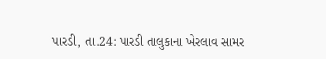પારડી, તા.24: પારડી તાલુકાના ખેરલાવ સામર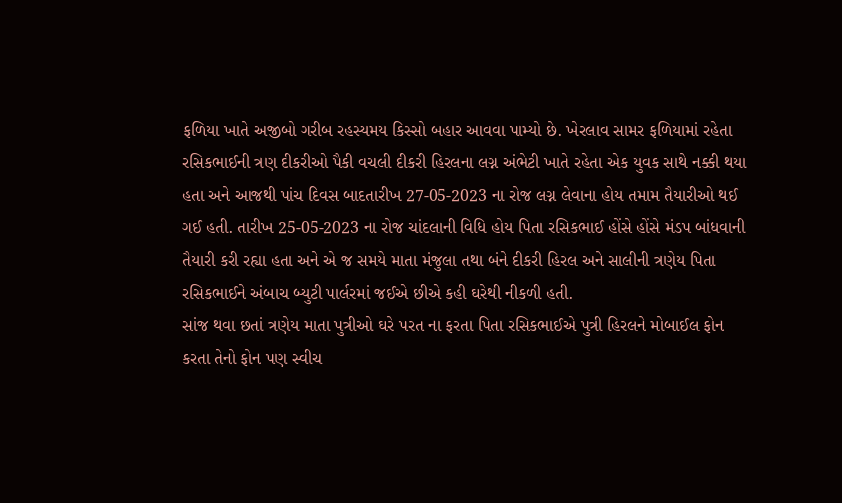ફળિયા ખાતે અજીબો ગરીબ રહસ્‍યમય કિસ્‍સો બહાર આવવા પામ્‍યો છે. ખેરલાવ સામર ફળિયામાં રહેતા રસિકભાઈની ત્રણ દીકરીઓ પૈકી વચલી દીકરી હિરલના લગ્ન અંભેટી ખાતે રહેતા એક યુવક સાથે નક્કી થયા હતા અને આજથી પાંચ દિવસ બાદતારીખ 27-05-2023 ના રોજ લગ્ન લેવાના હોય તમામ તૈયારીઓ થઈ ગઈ હતી. તારીખ 25-05-2023 ના રોજ ચાંદલાની વિધિ હોય પિતા રસિકભાઈ હોંસે હોંસે મંડપ બાંધવાની તૈયારી કરી રહ્યા હતા અને એ જ સમયે માતા મંજુલા તથા બંને દીકરી હિરલ અને સાલીની ત્રણેય પિતા રસિકભાઈને અંબાચ બ્‍યુટી પાર્લરમાં જઈએ છીએ કહી ઘરેથી નીકળી હતી.
સાંજ થવા છતાં ત્રણેય માતા પુત્રીઓ ઘરે પરત ના ફરતા પિતા રસિકભાઈએ પુત્રી હિરલને મોબાઈલ ફોન કરતા તેનો ફોન પણ સ્‍વીચ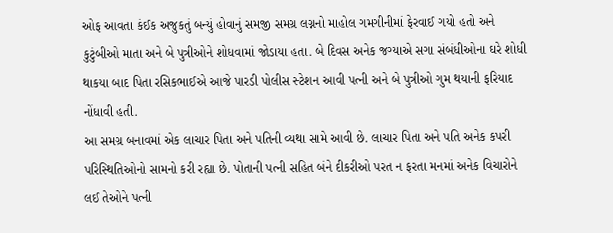ઓફ આવતા કંઈક અજુકતું બન્‍યું હોવાનું સમજી સમગ્ર લગ્નનો માહોલ ગમગીનીમાં ફેરવાઈ ગયો હતો અને કુટુંબીઓ માતા અને બે પુત્રીઓને શોધવામાં જોડાયા હતા. બે દિવસ અનેક જગ્‍યાએ સગા સંબંધીઓના ઘરે શોધી થાકયા બાદ પિતા રસિકભાઈએ આજે પારડી પોલીસ સ્‍ટેશન આવી પત્‍ની અને બે પુત્રીઓ ગુમ થયાની ફરિયાદ નોંધાવી હતી.
આ સમગ્ર બનાવમાં એક લાચાર પિતા અને પતિની વ્‍યથા સામે આવી છે. લાચાર પિતા અને પતિ અનેક કપરી પરિસ્‍થિતિઓનો સામનો કરી રહ્યા છે. પોતાની પત્‍ની સહિત બંને દીકરીઓ પરત ન ફરતા મનમાં અનેક વિચારોને લઈ તેઓને પત્‍ની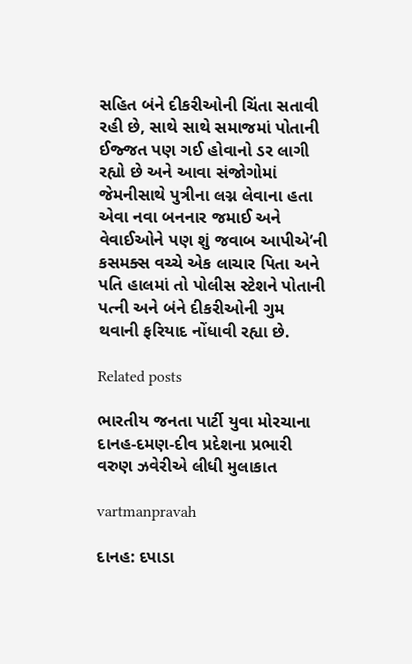સહિત બંને દીકરીઓની ચિંતા સતાવી રહી છે, સાથે સાથે સમાજમાં પોતાની ઈજ્જત પણ ગઈ હોવાનો ડર લાગી રહ્યો છે અને આવા સંજોગોમાં જેમનીસાથે પુત્રીના લગ્ન લેવાના હતા એવા નવા બનનાર જમાઈ અને વેવાઈઓને પણ શું જવાબ આપીએ’ની કસમક્‍સ વચ્‍ચે એક લાચાર પિતા અને પતિ હાલમાં તો પોલીસ સ્‍ટેશને પોતાની પત્‍ની અને બંને દીકરીઓની ગુમ થવાની ફરિયાદ નોંધાવી રહ્યા છે.

Related posts

ભારતીય જનતા પાર્ટી યુવા મોરચાના દાનહ-દમણ-દીવ પ્રદેશના પ્રભારી વરુણ ઝવેરીએ લીધી મુલાકાત

vartmanpravah

દાનહ: દપાડા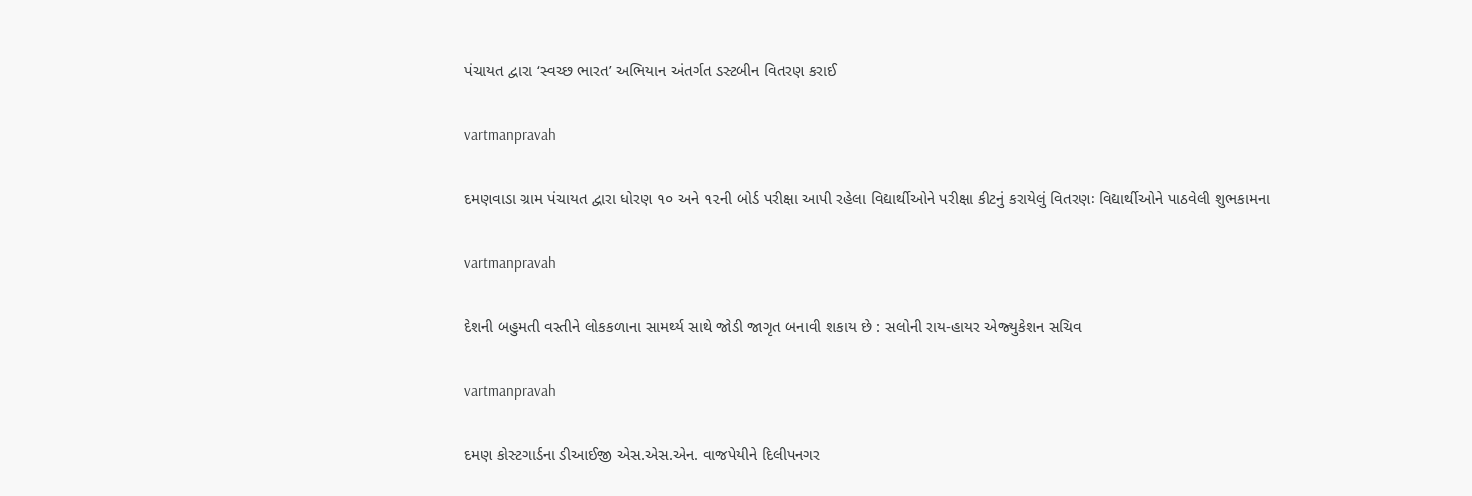પંચાયત દ્વારા ‘સ્‍વચ્‍છ ભારત’ અભિયાન અંતર્ગત ડસ્‍ટબીન વિતરણ કરાઈ

vartmanpravah

દમણવાડા ગ્રામ પંચાયત દ્વારા ધોરણ ૧૦ અને ૧૨ની બોર્ડ પરીક્ષા આપી રહેલા વિદ્યાર્થીઓને પરીક્ષા કીટનું કરાયેલું વિતરણઃ વિદ્યાર્થીઓને પાઠવેલી શુભકામના

vartmanpravah

દેશની બહુમતી વસ્‍તીને લોકકળાના સામર્થ્‍ય સાથે જોડી જાગૃત બનાવી શકાય છે : સલોની રાય-હાયર એજ્‍યુકેશન સચિવ

vartmanpravah

દમણ કોસ્‍ટગાર્ડના ડીઆઈજી એસ.એસ.એન. વાજપેયીને દિલીપનગર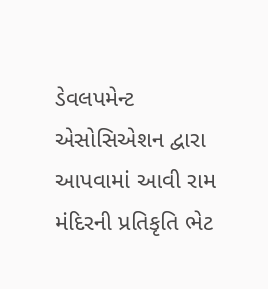ડેવલપમેન્‍ટ એસોસિએશન દ્વારા આપવામાં આવી રામ મંદિરની પ્રતિકૃતિ ભેટ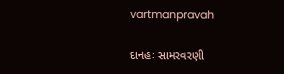vartmanpravah

દાનહઃ સામરવરણી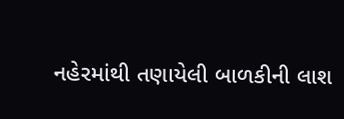નહેરમાંથી તણાયેલી બાળકીની લાશ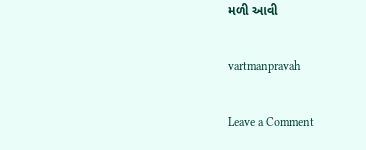મળી આવી

vartmanpravah

Leave a Comment